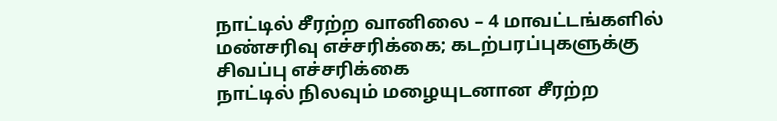நாட்டில் சீரற்ற வானிலை – 4 மாவட்டங்களில் மண்சரிவு எச்சரிக்கை; கடற்பரப்புகளுக்கு சிவப்பு எச்சரிக்கை
நாட்டில் நிலவும் மழையுடனான சீரற்ற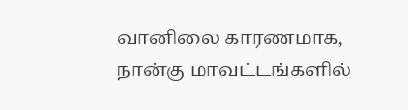வானிலை காரணமாக, நான்கு மாவட்டங்களில்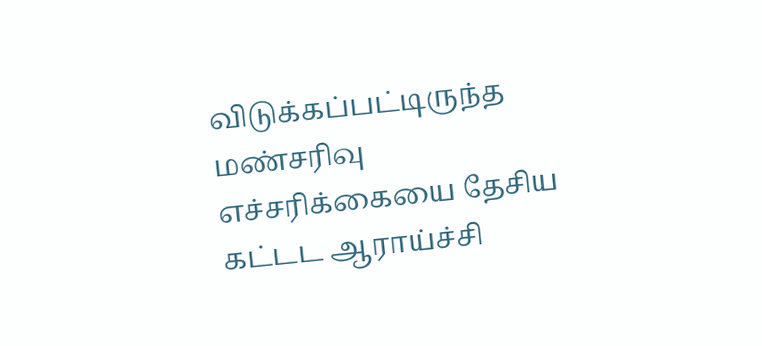விடுக்கப்பட்டிருந்த மண்சரிவு எச்சரிக்கையை தேசிய கட்டட ஆராய்ச்சி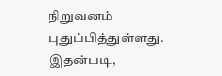நிறுவனம் புதுப்பித்துள்ளது. இதன்படி,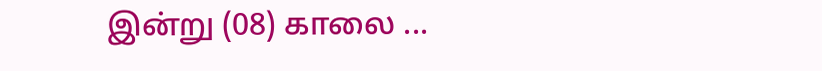இன்று (08) காலை ...